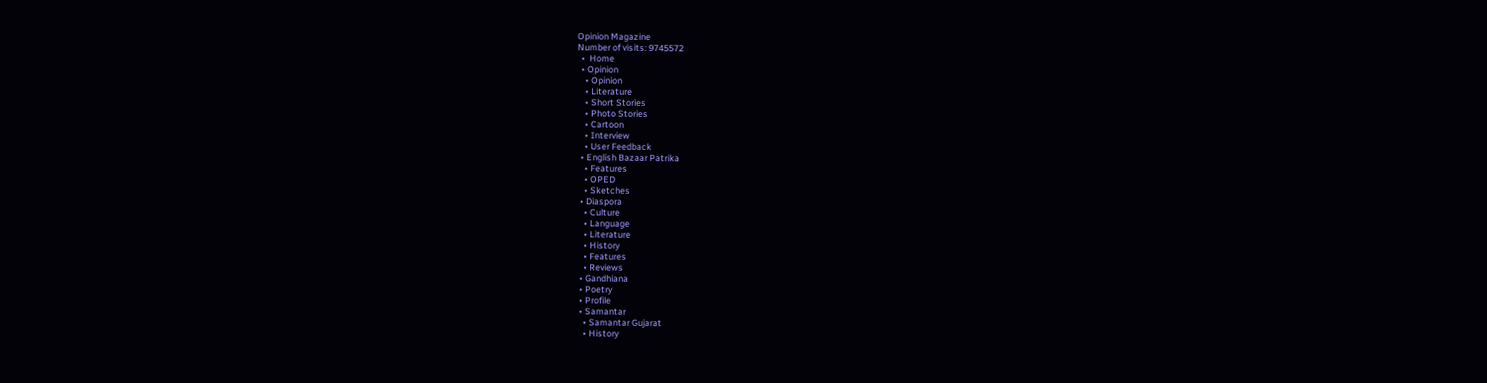Opinion Magazine
Number of visits: 9745572
  •  Home
  • Opinion
    • Opinion
    • Literature
    • Short Stories
    • Photo Stories
    • Cartoon
    • Interview
    • User Feedback
  • English Bazaar Patrika
    • Features
    • OPED
    • Sketches
  • Diaspora
    • Culture
    • Language
    • Literature
    • History
    • Features
    • Reviews
  • Gandhiana
  • Poetry
  • Profile
  • Samantar
    • Samantar Gujarat
    • History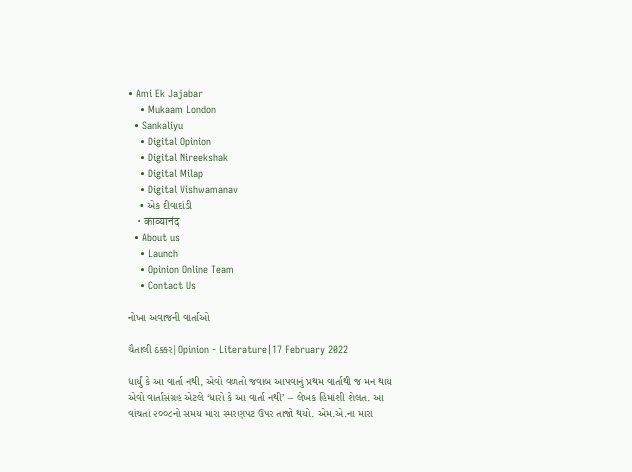• Ami Ek Jajabar
    • Mukaam London
  • Sankaliyu
    • Digital Opinion
    • Digital Nireekshak
    • Digital Milap
    • Digital Vishwamanav
    • એક દીવાદાંડી
    • काव्यानंद
  • About us
    • Launch
    • Opinion Online Team
    • Contact Us

નોખા અવાજની વાર્તાઓ

ચૈતાલી ઠક્કર|Opinion - Literature|17 February 2022

ધાર્યું કે આ વાર્તા નથી, એવો વળતો જવાબ આપવાનું પ્રથમ વાર્તાથી જ મન થાય એવો વાર્તાસંગ્રહ એટલે ‘ધારો કે આ વાર્તા નથી’ – લેખક હિમાંશી શેલત. આ વાંચતાં ૨૦૦૮નો સમય મારા સ્મરણપટ ઉપર તાજો થયો. એમ.એ.ના મારા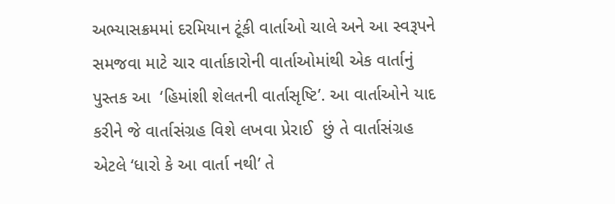અભ્યાસક્રમમાં દરમિયાન ટૂંકી વાર્તાઓ ચાલે અને આ સ્વરૂપને સમજવા માટે ચાર વાર્તાકારોની વાર્તાઓમાંથી એક વાર્તાનું પુસ્તક આ  ‘હિમાંશી શેલતની વાર્તાસૃષ્ટિ’. આ વાર્તાઓને યાદ કરીને જે વાર્તાસંગ્રહ વિશે લખવા પ્રેરાઈ  છું તે વાર્તાસંગ્રહ એટલે ‘ધારો કે આ વાર્તા નથી’ તે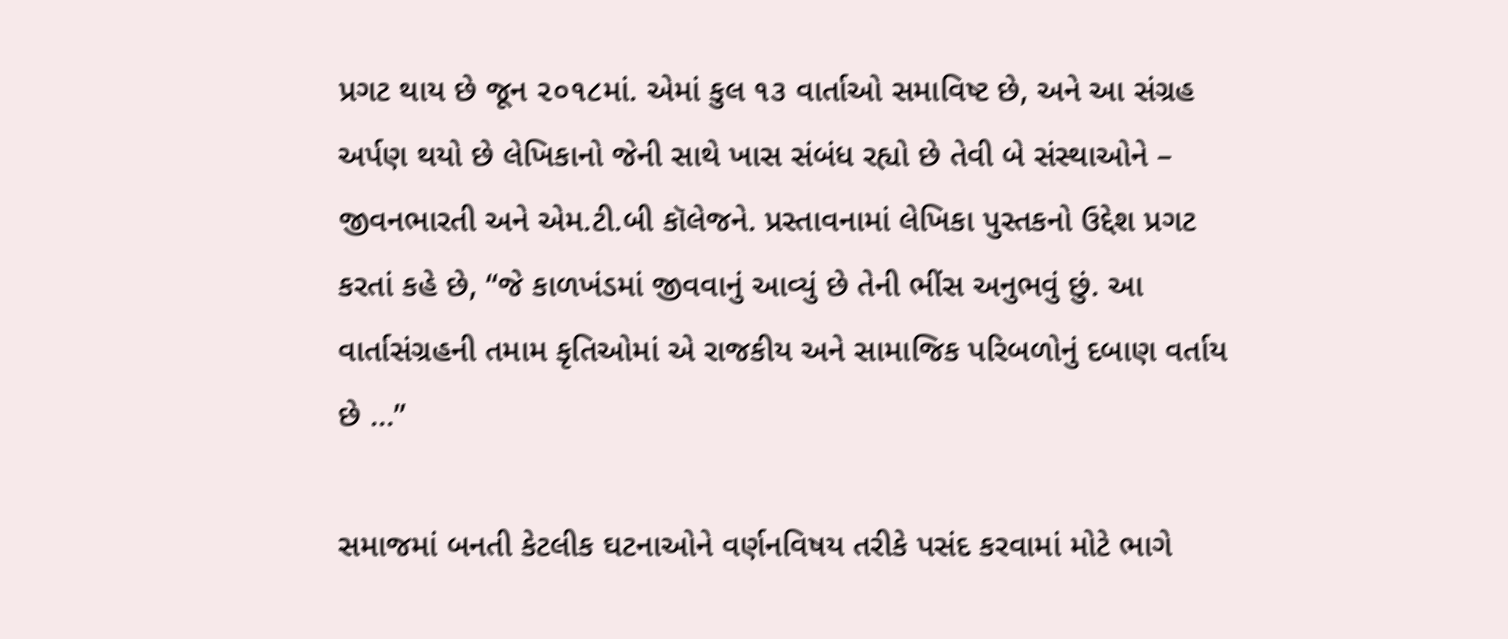પ્રગટ થાય છે જૂન ૨૦૧૮માં. એમાં કુલ ૧૩ વાર્તાઓ સમાવિષ્ટ છે, અને આ સંગ્રહ અર્પણ થયો છે લેખિકાનો જેની સાથે ખાસ સંબંધ રહ્યો છે તેવી બે સંસ્થાઓને – જીવનભારતી અને એમ.ટી.બી કૉલેજને. પ્રસ્તાવનામાં લેખિકા પુસ્તકનો ઉદ્દેશ પ્રગટ કરતાં કહે છે, “જે કાળખંડમાં જીવવાનું આવ્યું છે તેની ભીંસ અનુભવું છું. આ વાર્તાસંગ્રહની તમામ કૃતિઓમાં એ રાજકીય અને સામાજિક પરિબળોનું દબાણ વર્તાય છે …”

સમાજમાં બનતી કેટલીક ઘટનાઓને વર્ણનવિષય તરીકે પસંદ કરવામાં મોટે ભાગે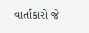વાર્તાકારો જે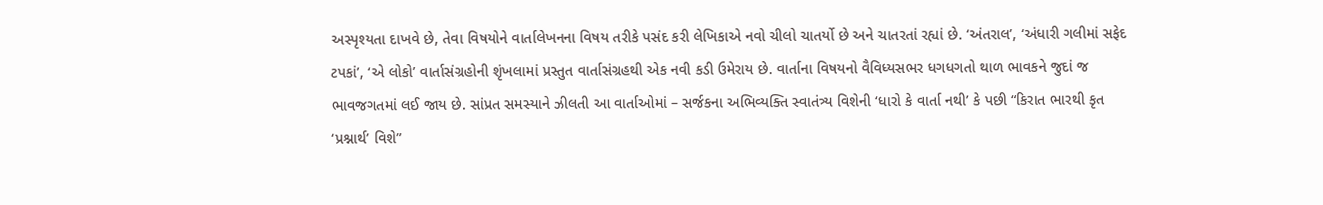અસ્પૃશ્યતા દાખવે છે, તેવા વિષયોને વાર્તાલેખનના વિષય તરીકે પસંદ કરી લેખિકાએ નવો ચીલો ચાતર્યો છે અને ચાતરતાં રહ્યાં છે. ‘અંતરાલ’, ‘અંધારી ગલીમાં સફેદ ટપકાં’, ‘એ લોકો’ વાર્તાસંગ્રહોની શૃંખલામાં પ્રસ્તુત વાર્તાસંગ્રહથી એક નવી કડી ઉમેરાય છે. વાર્તાના વિષયનો વૈવિધ્યસભર ધગધગતો થાળ ભાવકને જુદાં જ ભાવજગતમાં લઈ જાય છે. સાંપ્રત સમસ્યાને ઝીલતી આ વાર્તાઓમાં – સર્જકના અભિવ્યક્તિ સ્વાતંત્ર્ય વિશેની ‘ધારો કે વાર્તા નથી’ કે પછી “કિરાત ભારથી કૃત ‘પ્રશ્નાર્થ’ વિશે”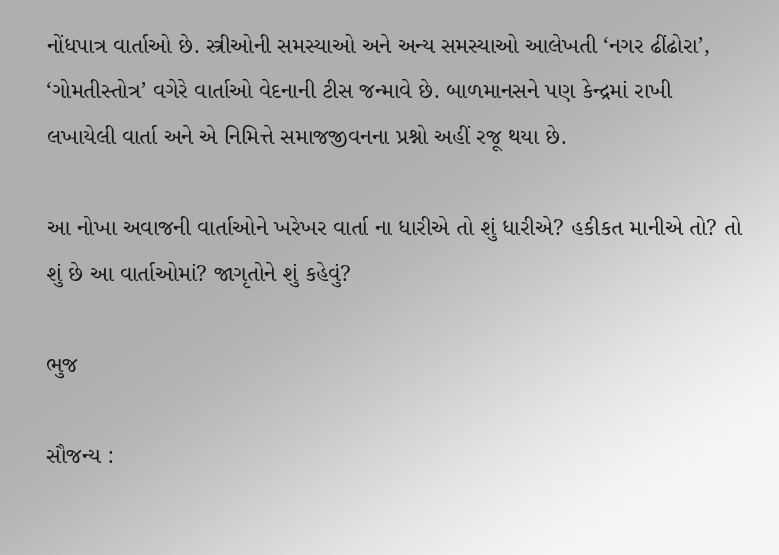નોંધપાત્ર વાર્તાઓ છે. સ્ત્રીઓની સમસ્યાઓ અને અન્ય સમસ્યાઓ આલેખતી ‘નગર ઢીંઢોરા’, ‘ગોમતીસ્તોત્ર’ વગેરે વાર્તાઓ વેદનાની ટીસ જન્માવે છે. બાળમાનસને પણ કેન્દ્રમાં રાખી લખાયેલી વાર્તા અને એ નિમિત્તે સમાજજીવનના પ્રશ્નો અહીં રજૂ થયા છે.

આ નોખા અવાજની વાર્તાઓને ખરેખર વાર્તા ના ધારીએ તો શું ધારીએ? હકીકત માનીએ તો? તો શું છે આ વાર્તાઓમાં? જાગૃતોને શું કહેવું?

ભુજ

સૌજન્ય :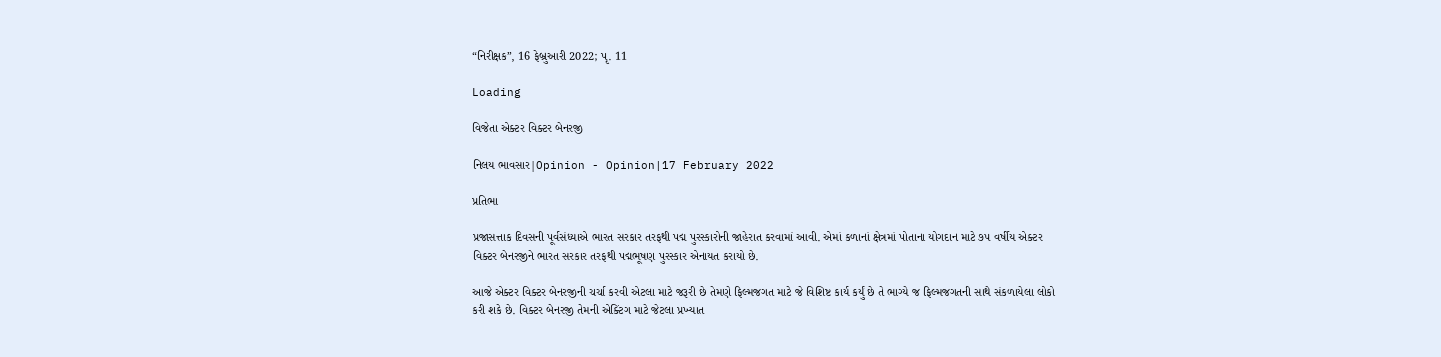“નિરીક્ષક”, 16 ફેબ્રુઆરી 2022; પૃ. 11

Loading

વિજેતા એક્ટર વિક્ટર બેનરજી

નિલય ભાવસાર|Opinion - Opinion|17 February 2022

પ્રતિભા

પ્રજાસત્તાક દિવસની પૂર્વસંધ્યાએ ભારત સરકાર તરફથી પદ્મ પુરસ્કારોની જાહેરાત કરવામાં આવી. એમાં કળાનાં ક્ષેત્રમાં પોતાના યોગદાન માટે ૭૫ વર્ષીય એક્ટર વિક્ટર બેનરજીને ભારત સરકાર તરફથી પદ્મભૂષણ પુરસ્કાર એનાયત કરાયો છે.

આજે એક્ટર વિક્ટર બેનરજીની ચર્ચા કરવી એટલા માટે જરૂરી છે તેમણે ફિલ્મજગત માટે જે વિશિષ્ટ કાર્ય કર્યું છે તે ભાગ્યે જ ફિલ્મજગતની સાથે સંકળાયેલા લોકો કરી શકે છે. વિક્ટર બેનરજી તેમની એક્ટિંગ માટે જેટલા પ્રખ્યાત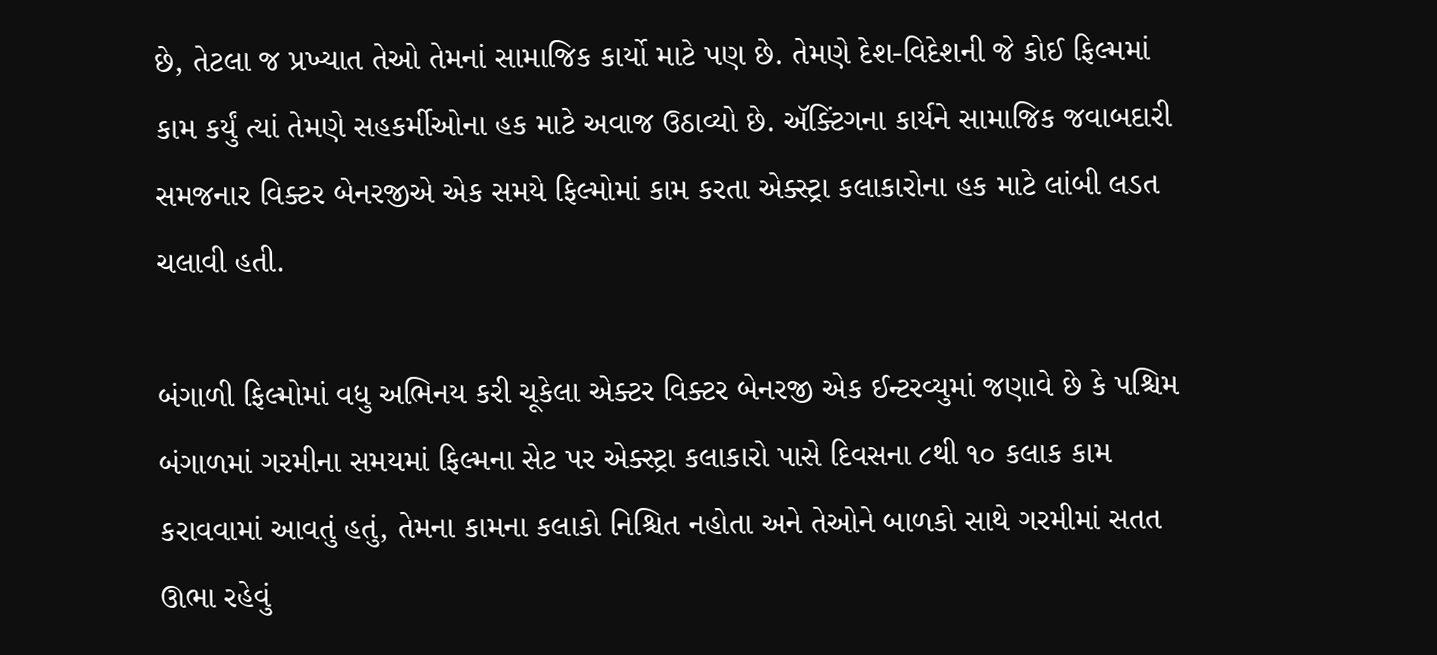છે, તેટલા જ પ્રખ્યાત તેઓ તેમનાં સામાજિક કાર્યો માટે પણ છે. તેમણે દેશ-વિદેશની જે કોઈ ફિલ્મમાં કામ કર્યું ત્યાં તેમણે સહકર્મીઓના હક માટે અવાજ ઉઠાવ્યો છે. ઍક્ટિંગના કાર્યને સામાજિક જવાબદારી સમજનાર વિક્ટર બેનરજીએ એક સમયે ફિલ્મોમાં કામ કરતા એક્સ્ટ્રા કલાકારોના હક માટે લાંબી લડત ચલાવી હતી.

બંગાળી ફિલ્મોમાં વધુ અભિનય કરી ચૂકેલા એક્ટર વિક્ટર બેનરજી એક ઈન્ટરવ્યુમાં જણાવે છે કે પશ્ચિમ બંગાળમાં ગરમીના સમયમાં ફિલ્મના સેટ પર એક્સ્ટ્રા કલાકારો પાસે દિવસના ૮થી ૧૦ કલાક કામ કરાવવામાં આવતું હતું, તેમના કામના કલાકો નિશ્ચિત નહોતા અને તેઓને બાળકો સાથે ગરમીમાં સતત ઊભા રહેવું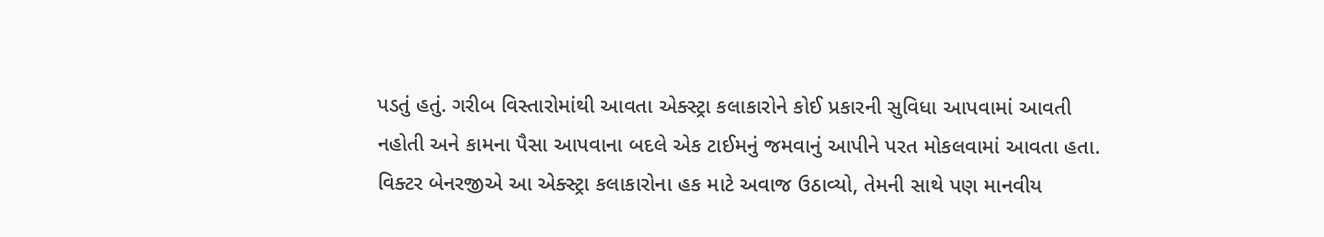પડતું હતું. ગરીબ વિસ્તારોમાંથી આવતા એક્સ્ટ્રા કલાકારોને કોઈ પ્રકારની સુવિધા આપવામાં આવતી નહોતી અને કામના પૈસા આપવાના બદલે એક ટાઈમનું જમવાનું આપીને પરત મોકલવામાં આવતા હતા. વિક્ટર બેનરજીએ આ એક્સ્ટ્રા કલાકારોના હક માટે અવાજ ઉઠાવ્યો, તેમની સાથે પણ માનવીય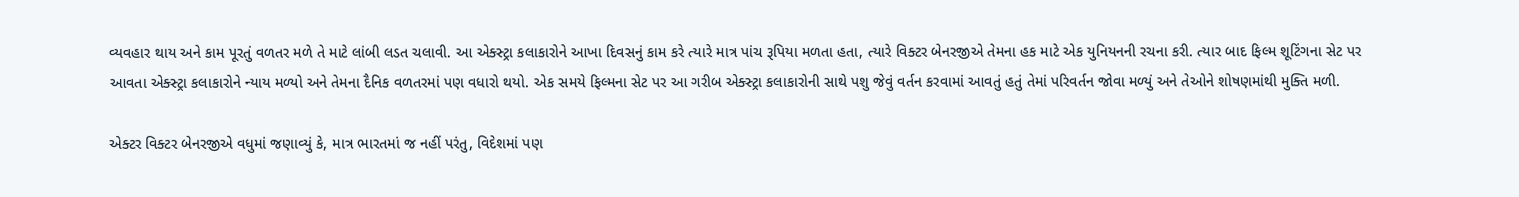વ્યવહાર થાય અને કામ પૂરતું વળતર મળે તે માટે લાંબી લડત ચલાવી. આ એક્સ્ટ્રા કલાકારોને આખા દિવસનું કામ કરે ત્યારે માત્ર પાંચ રૂપિયા મળતા હતા, ત્યારે વિક્ટર બેનરજીએ તેમના હક માટે એક યુનિયનની રચના કરી. ત્યાર બાદ ફિલ્મ શૂટિંગના સેટ પર આવતા એક્સ્ટ્રા કલાકારોને ન્યાય મળ્યો અને તેમના દૈનિક વળતરમાં પણ વધારો થયો. એક સમયે ફિલ્મના સેટ પર આ ગરીબ એક્સ્ટ્રા કલાકારોની સાથે પશુ જેવું વર્તન કરવામાં આવતું હતું તેમાં પરિવર્તન જોવા મળ્યું અને તેઓને શોષણમાંથી મુક્તિ મળી.

એક્ટર વિક્ટર બેનરજીએ વધુમાં જણાવ્યું કે, માત્ર ભારતમાં જ નહીં પરંતુ, વિદેશમાં પણ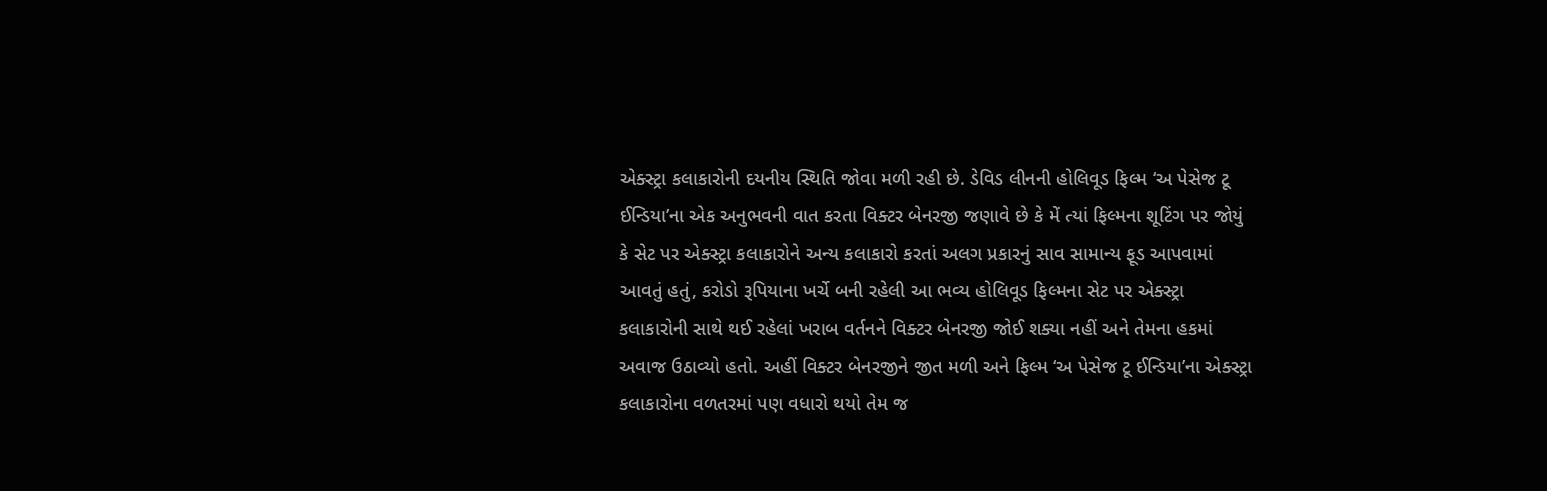એક્સ્ટ્રા કલાકારોની દયનીય સ્થિતિ જોવા મળી રહી છે. ડેવિડ લીનની હોલિવૂડ ફિલ્મ ‘અ પેસેજ ટૂ ઈન્ડિયા’ના એક અનુભવની વાત કરતા વિક્ટર બેનરજી જણાવે છે કે મેં ત્યાં ફિલ્મના શૂટિંગ પર જોયું કે સેટ પર એક્સ્ટ્રા કલાકારોને અન્ય કલાકારો કરતાં અલગ પ્રકારનું સાવ સામાન્ય ફૂડ આપવામાં આવતું હતું, કરોડો રૂપિયાના ખર્ચે બની રહેલી આ ભવ્ય હોલિવૂડ ફિલ્મના સેટ પર એક્સ્ટ્રા કલાકારોની સાથે થઈ રહેલાં ખરાબ વર્તનને વિક્ટર બેનરજી જોઈ શક્યા નહીં અને તેમના હકમાં અવાજ ઉઠાવ્યો હતો. અહીં વિક્ટર બેનરજીને જીત મળી અને ફિલ્મ ‘અ પેસેજ ટૂ ઈન્ડિયા’ના એક્સ્ટ્રા કલાકારોના વળતરમાં પણ વધારો થયો તેમ જ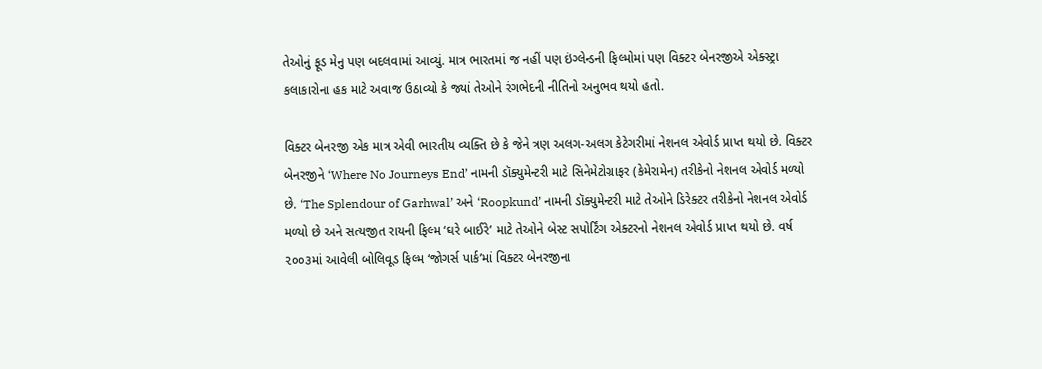તેઓનું ફૂડ મેનુ પણ બદલવામાં આવ્યું. માત્ર ભારતમાં જ નહીં પણ ઇંગ્લેન્ડની ફિલ્મોમાં પણ વિક્ટર બેનરજીએ એક્સ્ટ્રા કલાકારોના હક માટે અવાજ ઉઠાવ્યો કે જ્યાં તેઓને રંગભેદની નીતિનો અનુભવ થયો હતો.

વિક્ટર બેનરજી એક માત્ર એવી ભારતીય વ્યક્તિ છે કે જેને ત્રણ અલગ-અલગ કેટેગરીમાં નેશનલ એવોર્ડ પ્રાપ્ત થયો છે. વિક્ટર બેનરજીને ‘Where No Journeys End’ નામની ડૉક્યુમેન્ટરી માટે સિનેમેટોગ્રાફર (કેમેરામેન) તરીકેનો નેશનલ એવોર્ડ મળ્યો છે. ‘The Splendour of Garhwal’ અને ‘Roopkund’ નામની ડૉક્યુમેન્ટરી માટે તેઓને ડિરેક્ટર તરીકેનો નેશનલ એવોર્ડ મળ્યો છે અને સત્યજીત રાયની ફિલ્મ ‘ઘરે બાઈરે’ માટે તેઓને બેસ્ટ સપોર્ટિંગ એક્ટરનો નેશનલ એવોર્ડ પ્રાપ્ત થયો છે. વર્ષ ૨૦૦૩માં આવેલી બોલિવૂડ ફિલ્મ ‘જોગર્સ પાર્ક’માં વિક્ટર બેનરજીના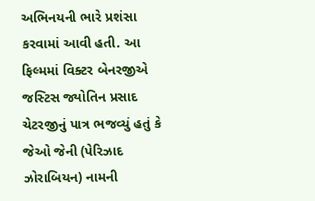અભિનયની ભારે પ્રશંસા કરવામાં આવી હતી. આ ફિલ્મમાં વિક્ટર બેનરજીએ જસ્ટિસ જ્યોતિન પ્રસાદ ચેટરજીનું પાત્ર ભજવ્યું હતું કે જેઓ જેની (પેરિઝાદ ઝોરાબિયન) નામની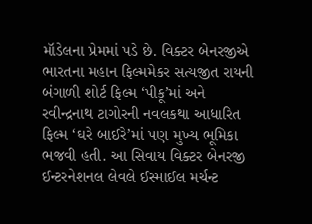મૉડેલના પ્રેમમાં પડે છે. વિક્ટર બેનરજીએ ભારતના મહાન ફિલ્મમેકર સત્યજીત રાયની બંગાળી શોર્ટ ફિલ્મ ‘પીકૂ’માં અને રવીન્દ્રનાથ ટાગોરની નવલકથા આધારિત ફિલ્મ ‘ઘરે બાઈરે’માં પણ મુખ્ય ભૂમિકા ભજવી હતી. આ સિવાય વિક્ટર બેનરજી ઈન્ટરનેશનલ લેવલે ઈસ્માઈલ મર્ચન્ટ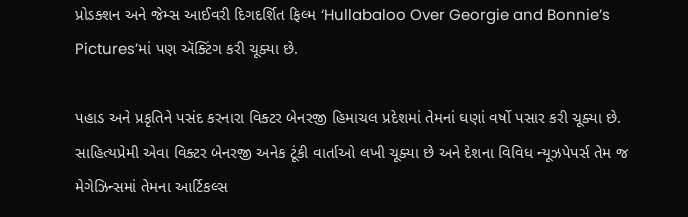પ્રોડક્શન અને જેમ્સ આઈવરી દિગદર્શિત ફિલ્મ ‘Hullabaloo Over Georgie and Bonnie’s Pictures’માં પણ ઍક્ટિંગ કરી ચૂક્યા છે.

પહાડ અને પ્રકૃતિને પસંદ કરનારા વિક્ટર બેનરજી હિમાચલ પ્રદેશમાં તેમનાં ઘણાં વર્ષો પસાર કરી ચૂક્યા છે. સાહિત્યપ્રેમી એવા વિક્ટર બેનરજી અનેક ટૂંકી વાર્તાઓ લખી ચૂક્યા છે અને દેશના વિવિધ ન્યૂઝપેપર્સ તેમ જ મેગેઝિન્સમાં તેમના આર્ટિકલ્સ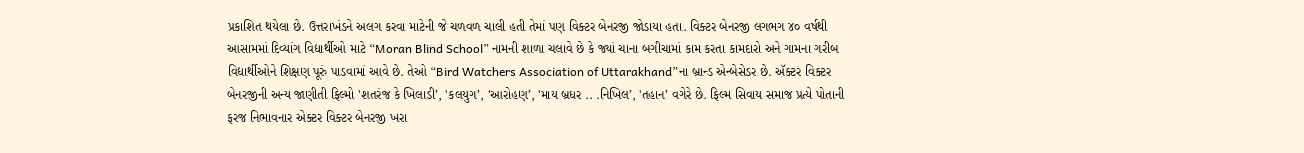પ્રકાશિત થયેલા છે. ઉત્તરાખંડને અલગ કરવા માટેની જે ચળવળ ચાલી હતી તેમાં પણ વિક્ટર બેનરજી જોડાયા હતા. વિક્ટર બેનરજી લગભગ ૪૦ વર્ષથી આસામમાં દિવ્યાંગ વિદ્યાર્થીઓ માટે “Moran Blind School” નામની શાળા ચલાવે છે કે જ્યાં ચાના બગીચામાં કામ કરતા કામદારો અને ગામના ગરીબ વિદ્યાર્થીઓને શિક્ષણ પૂરું પાડવામાં આવે છે. તેઓ “Bird Watchers Association of Uttarakhand”ના બ્રાન્ડ એન્બેસેડર છે. ઍક્ટર વિક્ટર બેનરજીની અન્ય જાણીતી ફિલ્મો 'શતરંજ કે ખિલાડી’, 'કલયુગ’, 'આરોહણ’, 'માય બ્રધર .. .નિખિલ’, 'તહાન’ વગેરે છે. ફિલ્મ સિવાય સમાજ પ્રત્યે પોતાની ફરજ નિભાવનાર એક્ટર વિક્ટર બેનરજી ખરા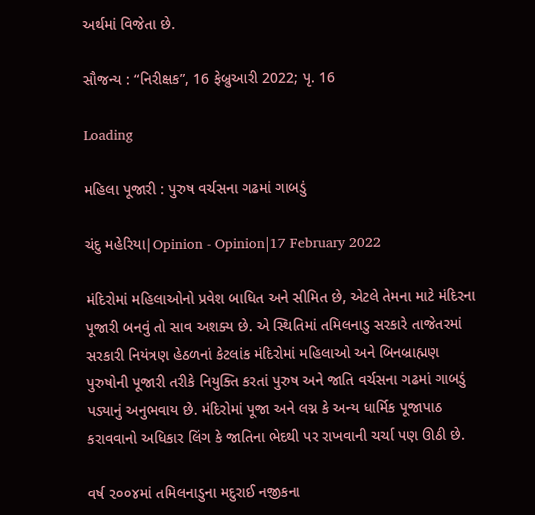અર્થમાં વિજેતા છે.

સૌજન્ય : “નિરીક્ષક”, 16 ફેબ્રુઆરી 2022; પૃ. 16

Loading

મહિલા પૂજારી : પુરુષ વર્ચસના ગઢમાં ગાબડું

ચંદુ મહેરિયા|Opinion - Opinion|17 February 2022

મંદિરોમાં મહિલાઓનો પ્રવેશ બાધિત અને સીમિત છે, એટલે તેમના માટે મંદિરના પૂજારી બનવું તો સાવ અશક્ય છે. એ સ્થિતિમાં તમિલનાડુ સરકારે તાજેતરમાં સરકારી નિયંત્રણ હેઠળનાં કેટલાંક મંદિરોમાં મહિલાઓ અને બિનબ્રાહ્મણ પુરુષોની પૂજારી તરીકે નિયુક્તિ કરતાં પુરુષ અને જાતિ વર્ચસના ગઢમાં ગાબડું પડ્યાનું અનુભવાય છે. મંદિરોમાં પૂજા અને લગ્ન કે અન્ય ધાર્મિક પૂજાપાઠ કરાવવાનો અધિકાર લિંગ કે જાતિના ભેદથી પર રાખવાની ચર્ચા પણ ઊઠી છે.

વર્ષ ૨૦૦૪માં તમિલનાડુના મદુરાઈ નજીકના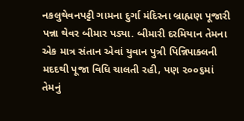નકલુથેવનપટ્ટી ગામના દુર્ગા મંદિરના બ્રાહ્મણ પૂજારી પન્ના થેવર બીમાર પડ્યા. બીમારી દરમિયાન તેમના એક માત્ર સંતાન એવાં યુવાન પુત્રી પિન્નિપાક્લની મદદથી પૂજા વિધિ ચાલતી રહી, પણ ૨૦૦૬માં તેમનું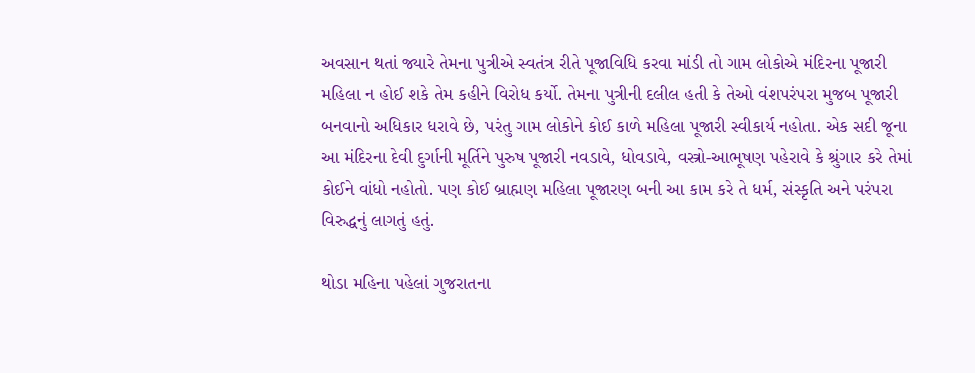અવસાન થતાં જ્યારે તેમના પુત્રીએ સ્વતંત્ર રીતે પૂજાવિધિ કરવા માંડી તો ગામ લોકોએ મંદિરના પૂજારી મહિલા ન હોઈ શકે તેમ કહીને વિરોધ કર્યો. તેમના પુત્રીની દલીલ હતી કે તેઓ વંશપરંપરા મુજબ પૂજારી બનવાનો અધિકાર ધરાવે છે, પરંતુ ગામ લોકોને કોઈ કાળે મહિલા પૂજારી સ્વીકાર્ય નહોતા. એક સદી જૂના આ મંદિરના દેવી દુર્ગાની મૂર્તિને પુરુષ પૂજારી નવડાવે, ધોવડાવે, વસ્ત્રો-આભૂષણ પહેરાવે કે શ્રુંગાર કરે તેમાં કોઈને વાંધો નહોતો. પણ કોઈ બ્રાહ્મણ મહિલા પૂજારણ બની આ કામ કરે તે ધર્મ, સંસ્કૃતિ અને પરંપરા વિરુદ્ધનું લાગતું હતું.

થોડા મહિના પહેલાં ગુજરાતના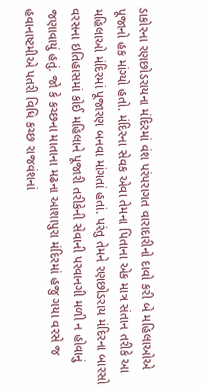ડાકોરના રણછોડરાયના મંદિરમાં વંશ પરંપરાગત વારાદારીનો દાવો કરી બે મહિલાઓએ પૂજાનો હક માંગ્યો હતો. મંદિરના સેવક એવા તેમના પિતાના એક માત્ર સંતાન તરીકે આ મહિલાઓ મંદિરમાં પૂજારણ બનવા માંગતાં હતાં. પરંતુ તેમને રણછોડરાય મંદિરના બારસો વરસના ઇતિહાસમાં કોઈ મહિલાને પૂજારી તરીકેની સેવાની પરવાનગી મળી ન હોવાનું જણાવાયું હતું. જો કે કચ્છના માતાના મઢના આશાપુરા મંદિરમાં હજુ ગયા વરસે જ હવાનાષ્ટમીએ પતરી વિધિ કચ્છ રાજવંશનાં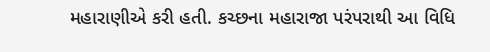મહારાણીએ કરી હતી. કચ્છના મહારાજા પરંપરાથી આ વિધિ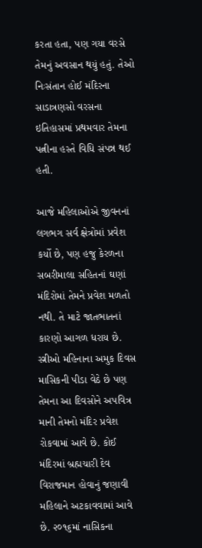કરતા હતા, પણ ગયા વરસે તેમનું અવસાન થયું હતું. તેઓ નિઃસંતાન હોઈ મંદિરના સાડાત્રણસો વરસના ઇતિહાસમાં પ્રથમવાર તેમના પત્નીના હસ્તે વિધિ સંપન્ન થઈ હતી.

આજે મહિલાઓએ જીવનનાં લગભગ સર્વ ક્ષેત્રોમાં પ્રવેશ કર્યો છે, પણ હજુ કેરળના સબરીમાલા સહિતનાં ઘણાં મંદિરોમાં તેમને પ્રવેશ મળતો નથી. તે માટે જાતભાતનાં કારણો આગળ ધરાય છે. સ્ત્રીઓ મહિનાના અમુક દિવસ માસિકની પીડા વેઠે છે પણ તેમના આ દિવસોને અપવિત્ર માની તેમનો મંદિર પ્રવેશ રોકવામાં આવે છે. કોઈ મંદિરમાં બ્રહ્મચારી દેવ વિરાજમાન હોવાનું જણાવી મહિલાને અટકાવવામાં આવે છે. ૨૦૧૬માં નાસિકના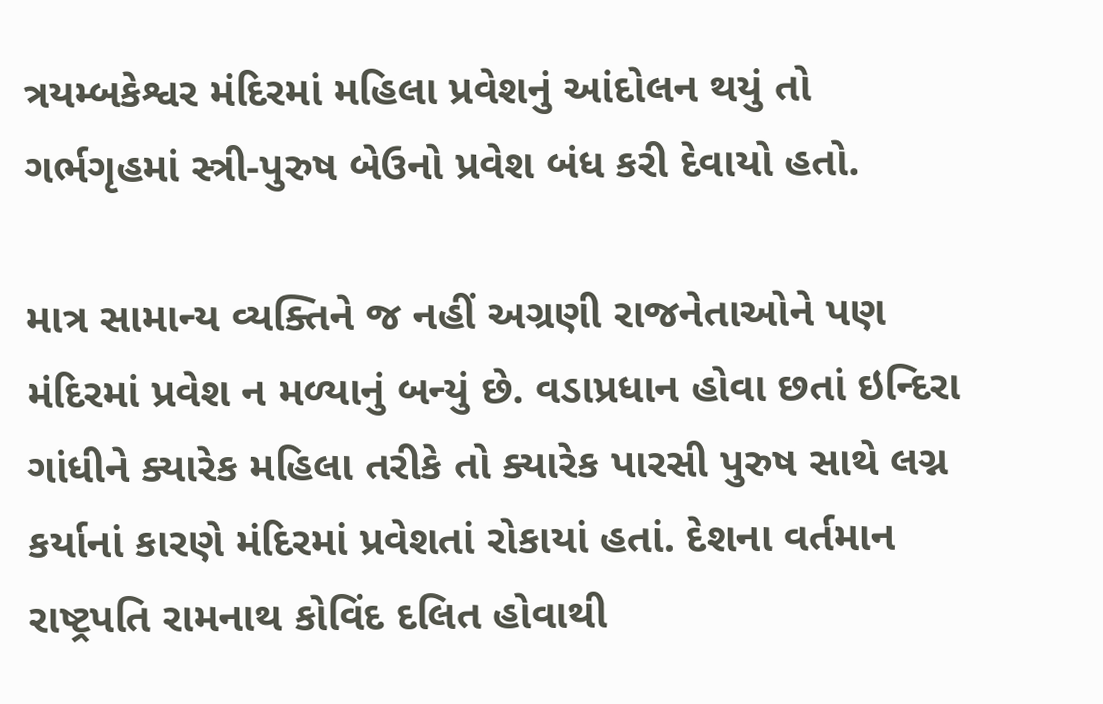ત્રયમ્બકેશ્વર મંદિરમાં મહિલા પ્રવેશનું આંદોલન થયું તો ગર્ભગૃહમાં સ્ત્રી-પુરુષ બેઉનો પ્રવેશ બંધ કરી દેવાયો હતો.

માત્ર સામાન્ય વ્યક્તિને જ નહીં અગ્રણી રાજનેતાઓને પણ મંદિરમાં પ્રવેશ ન મળ્યાનું બન્યું છે. વડાપ્રધાન હોવા છતાં ઇન્દિરા ગાંધીને ક્યારેક મહિલા તરીકે તો ક્યારેક પારસી પુરુષ સાથે લગ્ન કર્યાનાં કારણે મંદિરમાં પ્રવેશતાં રોકાયાં હતાં. દેશના વર્તમાન રાષ્ટ્રપતિ રામનાથ કોવિંદ દલિત હોવાથી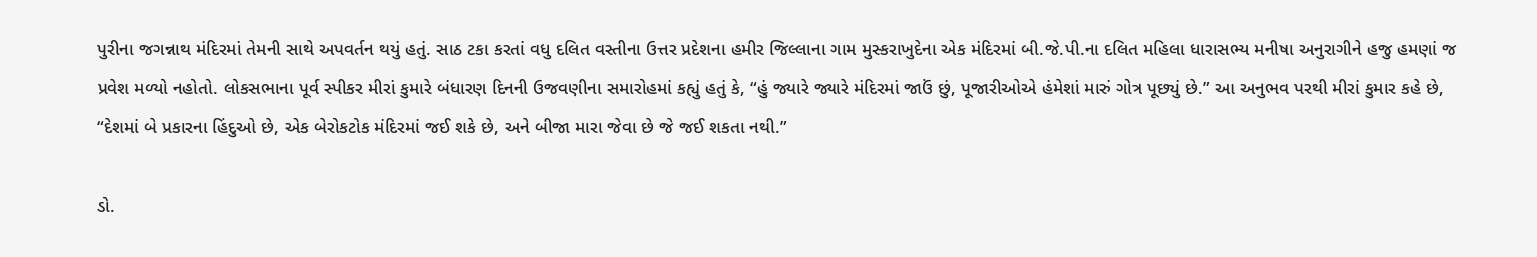પુરીના જગન્નાથ મંદિરમાં તેમની સાથે અપવર્તન થયું હતું. સાઠ ટકા કરતાં વધુ દલિત વસ્તીના ઉત્તર પ્રદેશના હમીર જિલ્લાના ગામ મુસ્કરાખુદેના એક મંદિરમાં બી.જે.પી.ના દલિત મહિલા ધારાસભ્ય મનીષા અનુરાગીને હજુ હમણાં જ પ્રવેશ મળ્યો નહોતો. લોકસભાના પૂર્વ સ્પીકર મીરાં કુમારે બંધારણ દિનની ઉજવણીના સમારોહમાં કહ્યું હતું કે, “હું જ્યારે જ્યારે મંદિરમાં જાઉં છું, પૂજારીઓએ હંમેશાં મારું ગોત્ર પૂછ્યું છે.” આ અનુભવ પરથી મીરાં કુમાર કહે છે, “દેશમાં બે પ્રકારના હિંદુઓ છે, એક બેરોકટોક મંદિરમાં જઈ શકે છે, અને બીજા મારા જેવા છે જે જઈ શકતા નથી.”

ડો.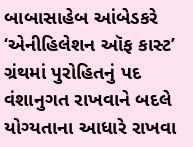બાબાસાહેબ આંબેડકરે ‘એનીહિલેશન ઑફ કાસ્ટ’ ગ્રંથમાં પુરોહિતનું પદ વંશાનુગત રાખવાને બદલે યોગ્યતાના આધારે રાખવા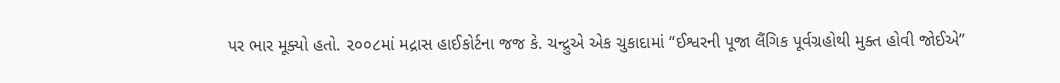પર ભાર મૂક્યો હતો. ૨૦૦૮માં મદ્રાસ હાઈકોર્ટના જજ કે. ચન્દ્રુએ એક ચુકાદામાં “ઈશ્વરની પૂજા લૈંગિક પૂર્વગ્રહોથી મુક્ત હોવી જોઈએ”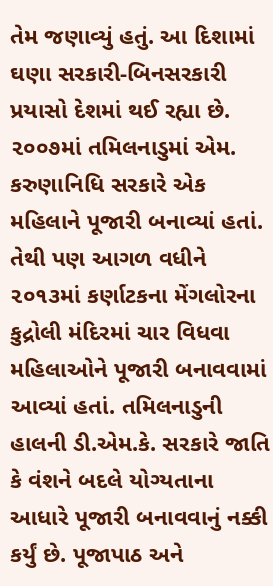તેમ જણાવ્યું હતું. આ દિશામાં ઘણા સરકારી-બિનસરકારી પ્રયાસો દેશમાં થઈ રહ્યા છે. ૨૦૦૭માં તમિલનાડુમાં એમ. કરુણાનિધિ સરકારે એક મહિલાને પૂજારી બનાવ્યાં હતાં. તેથી પણ આગળ વધીને ૨૦૧૩માં કર્ણાટકના મેંગલોરના કુદ્રોલી મંદિરમાં ચાર વિધવા મહિલાઓને પૂજારી બનાવવામાં આવ્યાં હતાં. તમિલનાડુની હાલની ડી.એમ.કે. સરકારે જાતિ કે વંશને બદલે યોગ્યતાના આધારે પૂજારી બનાવવાનું નક્કી કર્યું છે. પૂજાપાઠ અને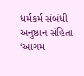ધર્મકર્મ સંબંધી અનુષ્ઠાન સંહિતા ‘આગમ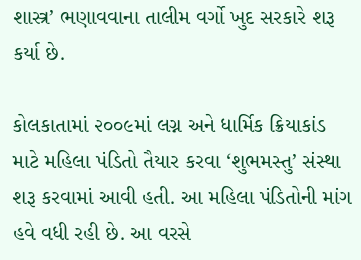શાસ્ત્ર’ ભણાવવાના તાલીમ વર્ગો ખુદ સરકારે શરૂ કર્યા છે.

કોલકાતામાં ૨૦૦૯માં લગ્ન અને ધાર્મિક ક્રિયાકાંડ માટે મહિલા પંડિતો તૈયાર કરવા ‘શુભમસ્તુ’ સંસ્થા શરૂ કરવામાં આવી હતી. આ મહિલા પંડિતોની માંગ હવે વધી રહી છે. આ વરસે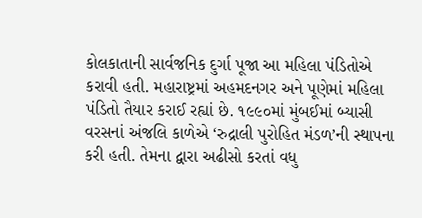કોલકાતાની સાર્વજનિક દુર્ગા પૂજા આ મહિલા પંડિતોએ કરાવી હતી. મહારાષ્ટ્રમાં અહમદનગર અને પૂણેમાં મહિલા પંડિતો તૈયાર કરાઈ રહ્યાં છે. ૧૯૯૦માં મુંબઈમાં બ્યાસી વરસનાં અંજલિ કાળેએ ‘રુદ્રાલી પુરોહિત મંડળ’ની સ્થાપના કરી હતી. તેમના દ્વારા અઢીસો કરતાં વધુ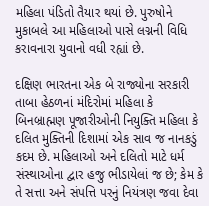મહિલા પંડિતો તૈયાર થયાં છે. પુરુષોને મુકાબલે આ મહિલાઓ પાસે લગ્નની વિધિ કરાવનારા યુવાનો વધી રહ્યાં છે.

દક્ષિણ ભારતના એક બે રાજ્યોના સરકારી તાબા હેઠળનાં મંદિરોમાં મહિલા કે બિનબ્રાહ્મણ પૂજારીઓની નિયુક્તિ મહિલા કે દલિત મુક્તિની દિશામાં એક સાવ જ નાનકડું કદમ છે. મહિલાઓ અને દલિતો માટે ધર્મ સંસ્થાઓના દ્વાર હજુ ભીડાયેલાં જ છે; કેમ કે તે સત્તા અને સંપત્તિ પરનું નિયંત્રણ જવા દેવા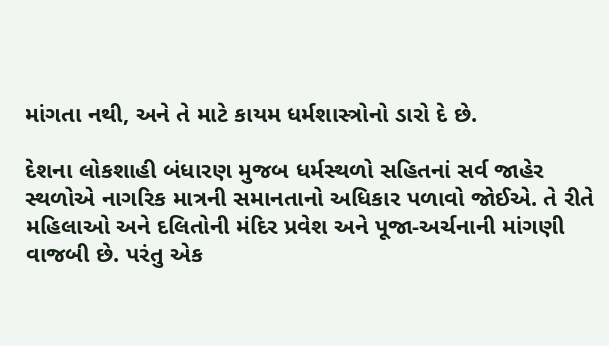માંગતા નથી, અને તે માટે કાયમ ધર્મશાસ્ત્રોનો ડારો દે છે.

દેશના લોકશાહી બંધારણ મુજબ ધર્મસ્થળો સહિતનાં સર્વ જાહેર સ્થળોએ નાગરિક માત્રની સમાનતાનો અધિકાર પળાવો જોઈએ. તે રીતે મહિલાઓ અને દલિતોની મંદિર પ્રવેશ અને પૂજા-અર્ચનાની માંગણી વાજબી છે. પરંતુ એક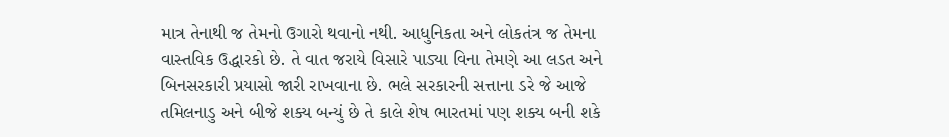માત્ર તેનાથી જ તેમનો ઉગારો થવાનો નથી. આધુનિકતા અને લોકતંત્ર જ તેમના વાસ્તવિક ઉદ્ધારકો છે. તે વાત જરાયે વિસારે પાડ્યા વિના તેમણે આ લડત અને બિનસરકારી પ્રયાસો જારી રાખવાના છે. ભલે સરકારની સત્તાના ડરે જે આજે તમિલનાડુ અને બીજે શક્ય બન્યું છે તે કાલે શેષ ભારતમાં પણ શક્ય બની શકે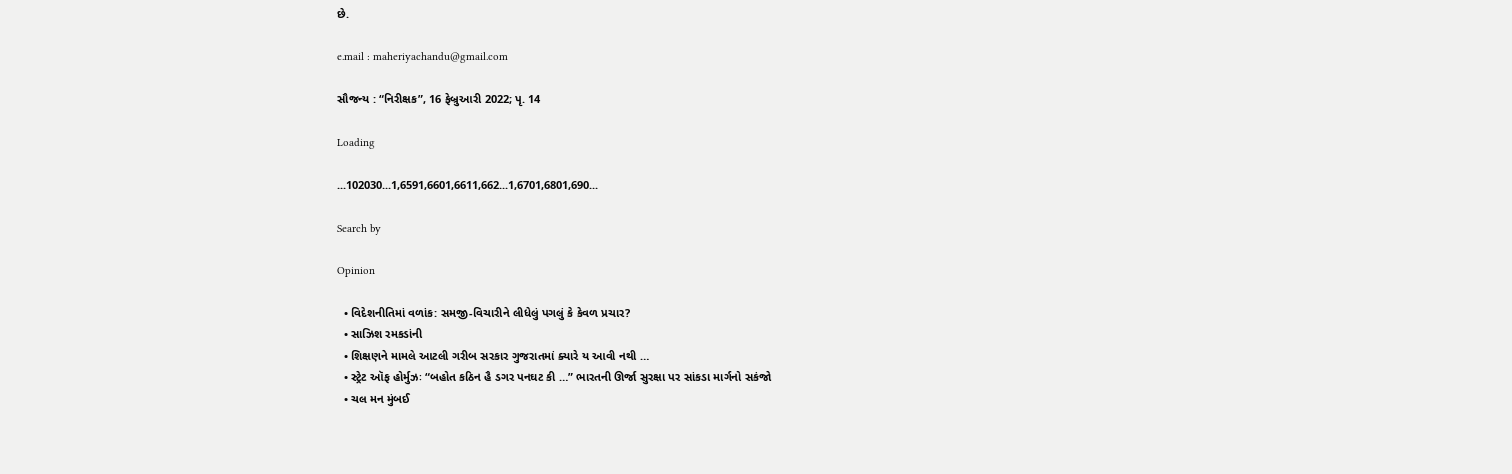છે.

e.mail : maheriyachandu@gmail.com

સૌજન્ય : “નિરીક્ષક”, 16 ફેબ્રુઆરી 2022; પૃ. 14

Loading

...102030...1,6591,6601,6611,662...1,6701,6801,690...

Search by

Opinion

  • વિદેશનીતિમાં વળાંક: સમજી-વિચારીને લીધેલું પગલું કે કેવળ પ્રચાર?
  • સાઝિશ રમકડાંની
  • શિક્ષણને મામલે આટલી ગરીબ સરકાર ગુજરાતમાં ક્યારે ય આવી નથી …
  • સ્ટ્રેટ ઑફ હોર્મુઝઃ “બહોત કઠિન હૈ ડગર પનઘટ કી …” ભારતની ઊર્જા સુરક્ષા પર સાંકડા માર્ગનો સકંજો
  • ચલ મન મુંબઈ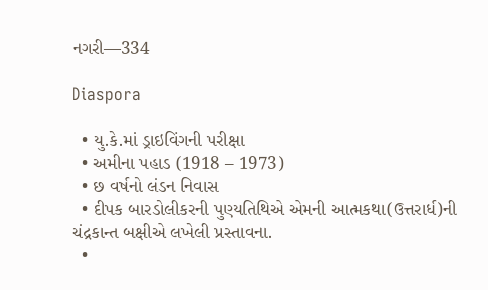નગરી—334

Diaspora

  • યુ.કે.માં ડ્રાઇવિંગની પરીક્ષા
  • અમીના પહાડ (1918 – 1973)
  • છ વર્ષનો લંડન નિવાસ
  • દીપક બારડોલીકરની પુણ્યતિથિએ એમની આત્મકથા(ઉત્તરાર્ધ)ની ચંદ્રકાન્ત બક્ષીએ લખેલી પ્રસ્તાવના.
  •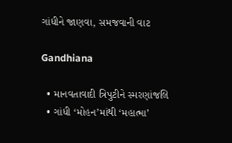ગાંધીને જાણવા, સમજવાની વાટ

Gandhiana

  • માનવતાવાદી ત્રિપુટીને સ્મરણાંજલિ
  • ગાંધી ‘મોહન’માંથી ‘મહાત્મા’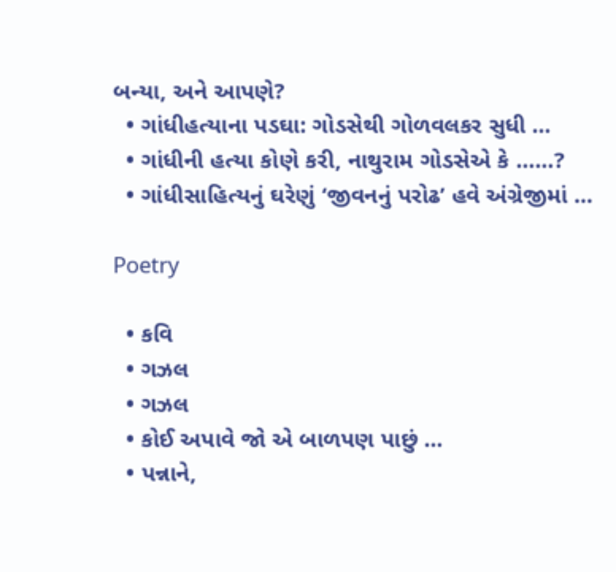બન્યા, અને આપણે?
  • ગાંધીહત્યાના પડઘા: ગોડસેથી ગોળવલકર સુધી …
  • ગાંધીની હત્યા કોણે કરી, નાથુરામ ગોડસેએ કે ……?
  • ગાંધીસાહિત્યનું ઘરેણું ‘જીવનનું પરોઢ’ હવે અંગ્રેજીમાં …

Poetry

  • કવિ
  • ગઝલ
  • ગઝલ
  • કોઈ અપાવે જો એ બાળપણ પાછું …
  • પન્નાને,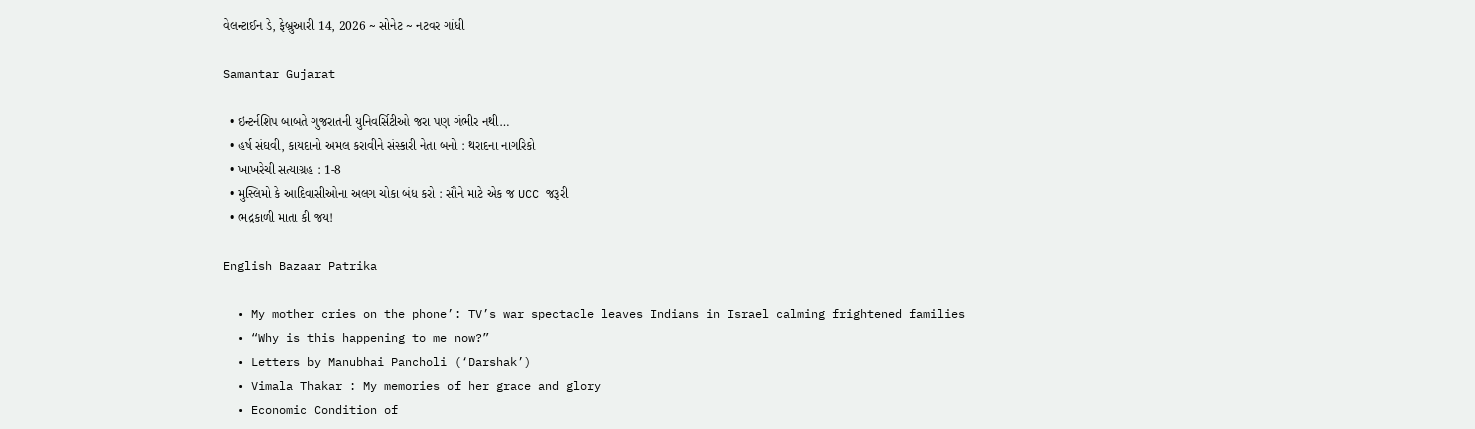વેલન્ટાઈન ડે, ફેબ્રુઆરી 14, 2026 ~ સોનેટ ~ નટવર ગાંધી

Samantar Gujarat

  • ઇન્ટર્નશિપ બાબતે ગુજરાતની યુનિવર્સિટીઓ જરા પણ ગંભીર નથી…
  • હર્ષ સંઘવી, કાયદાનો અમલ કરાવીને સંસ્કારી નેતા બનો : થરાદના નાગરિકો
  • ખાખરેચી સત્યાગ્રહ : 1-8
  • મુસ્લિમો કે આદિવાસીઓના અલગ ચોકા બંધ કરો : સૌને માટે એક જ UCC જરૂરી
  • ભદ્રકાળી માતા કી જય!

English Bazaar Patrika

  • My mother cries on the phone’: TV’s war spectacle leaves Indians in Israel calming frightened families
  • “Why is this happening to me now?”
  • Letters by Manubhai Pancholi (‘Darshak’)
  • Vimala Thakar : My memories of her grace and glory
  • Economic Condition of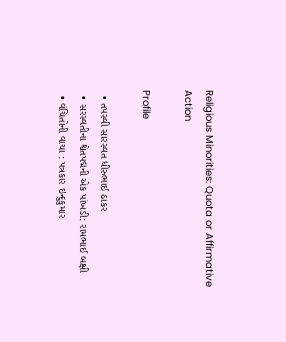Religious Minorities: Quota or Affirmative Action

Profile

  • તપસ્વી સારસ્વત ધીરુભાઈ ઠાકર
  • સરસ્વતીના શ્વેતપદ્મની એક પાંખડી: રામભાઈ બક્ષી
  • વંચિતોની વાચા : પત્રકાર ઇન્દુકુમાર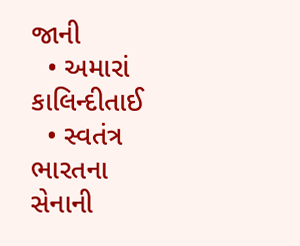જાની
  • અમારાં કાલિન્દીતાઈ
  • સ્વતંત્ર ભારતના સેનાની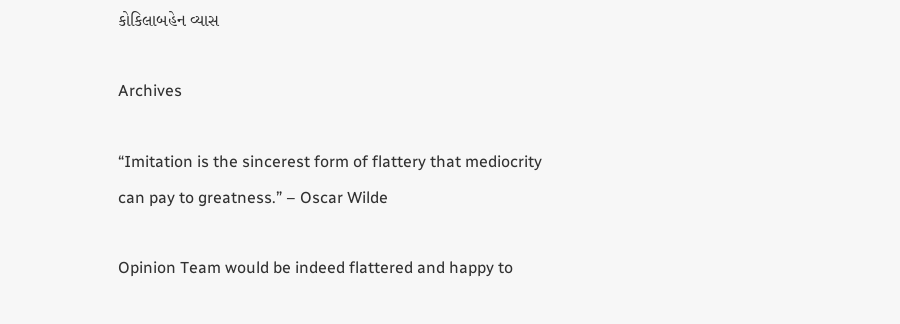કોકિલાબહેન વ્યાસ

Archives

“Imitation is the sincerest form of flattery that mediocrity can pay to greatness.” – Oscar Wilde

Opinion Team would be indeed flattered and happy to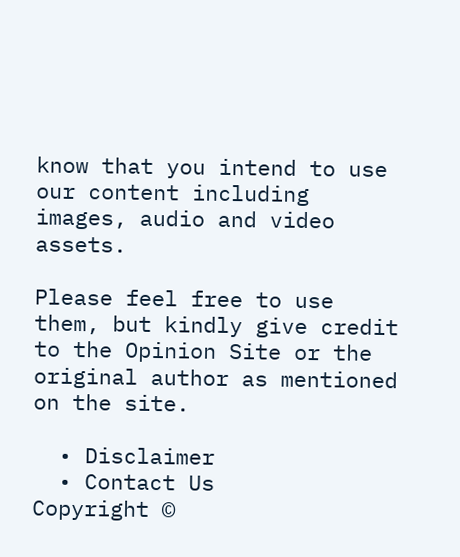know that you intend to use our content including images, audio and video assets.

Please feel free to use them, but kindly give credit to the Opinion Site or the original author as mentioned on the site.

  • Disclaimer
  • Contact Us
Copyright ©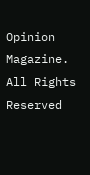Opinion Magazine. All Rights Reserved